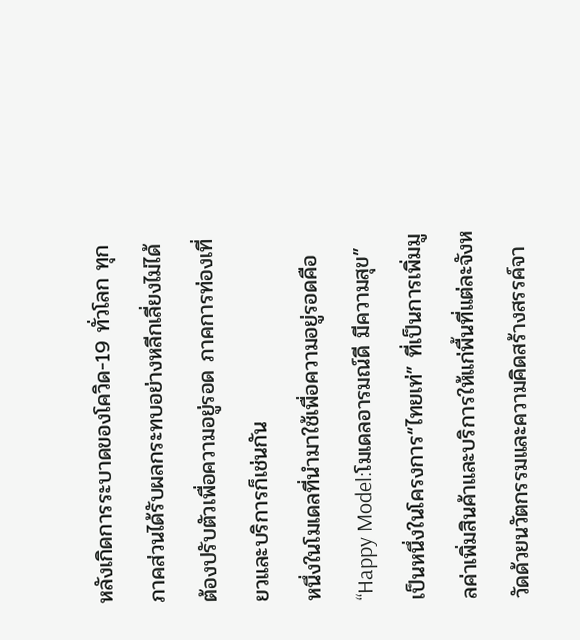หลังเกิดการระบาดของโควิด-19 ทั่วโลก ทุกภาคส่วนได้รับผลกระทบอย่างหลีกเลี่ยงไม่ได้ ต้องปรับตัวเพื่อความอยู่รอด ภาคการท่องเที่ยวและบริการก็เช่นกัน
หนึ่งในโมเดลที่นำมาใช้เพื่อความอยู่รอดคือ “Happy Model:โมเดลอารมณ์ดี มีความสุข” เป็นหนึ่งในโครงการ“ไทยเท่” ที่เป็นการเพิ่มมูลค่าเพิ่มสินค้าและบริการให้แก่พื้นที่แต่ละจังหวัดด้วยนวัตกรรมและความคิดสร้างสรรค์จา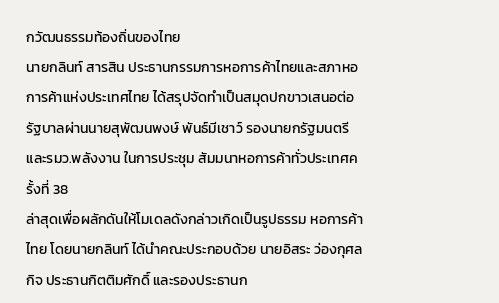กวัฒนธรรมท้องถิ่นของไทย
นายกลินท์ สารสิน ประธานกรรมการหอการค้าไทยและสภาหอการค้าแห่งประเทศไทย ได้สรุปจัดทำเป็นสมุดปกขาวเสนอต่อรัฐบาลผ่านนายสุพัฒนพงษ์ พันธ์มีเชาว์ รองนายกรัฐมนตรีและรมว.พลังงาน ในการประชุม สัมมนาหอการค้าทั่วประเทศครั้งที่ 38
ล่าสุดเพื่อผลักดันให้โมเดลดังกล่าวเกิดเป็นรูปธรรม หอการค้าไทย โดยนายกลินท์ ได้นำคณะประกอบด้วย นายอิสระ ว่องกุศลกิจ ประธานกิตติมศักดิ์ และรองประธานก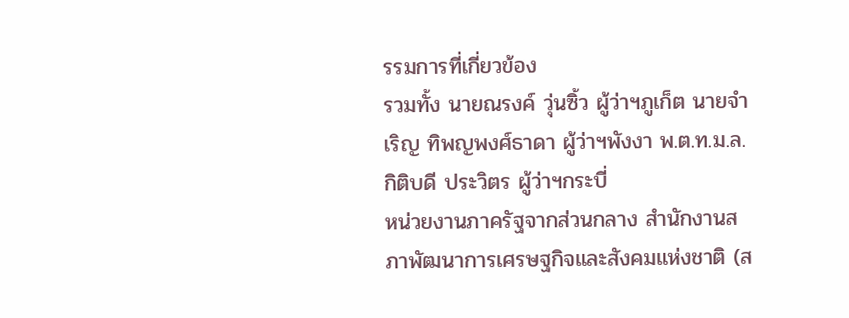รรมการที่เกี่ยวข้อง
รวมทั้ง นายณรงค์ วุ่นซิ้ว ผู้ว่าฯภูเก็ต นายจำเริญ ทิพญพงศ์ธาดา ผู้ว่าฯพังงา พ.ต.ท.ม.ล.กิติบดี ประวิตร ผู้ว่าฯกระบี่
หน่วยงานภาครัฐจากส่วนกลาง สำนักงานสภาพัฒนาการเศรษฐกิจและสังคมแห่งชาติ (ส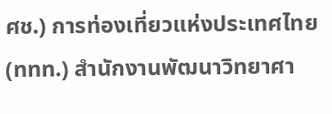ศช.) การท่องเที่ยวแห่งประเทศไทย(ททท.) สำนักงานพัฒนาวิทยาศา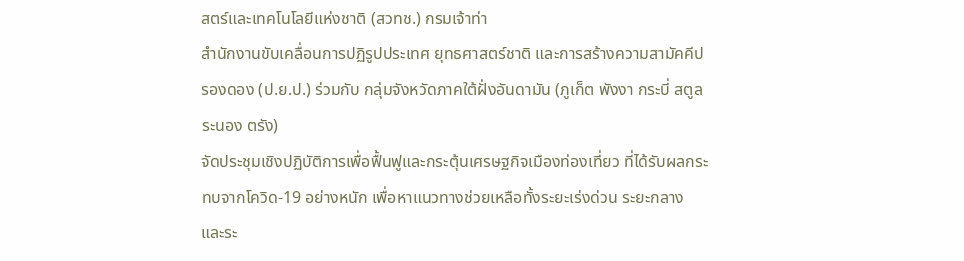สตร์และเทคโนโลยีแห่งชาติ (สวทช.) กรมเจ้าท่า
สำนักงานขับเคลื่อนการปฏิรูปประเทศ ยุทธศาสตร์ชาติ และการสร้างความสามัคคีปรองดอง (ป.ย.ป.) ร่วมกับ กลุ่มจังหวัดภาคใต้ฝั่งอันดามัน (ภูเก็ต พังงา กระบี่ สตูล ระนอง ตรัง)
จัดประชุมเชิงปฏิบัติการเพื่อฟื้นฟูและกระตุ้นเศรษฐกิจเมืองท่องเที่ยว ที่ได้รับผลกระทบจากโควิด-19 อย่างหนัก เพื่อหาแนวทางช่วยเหลือทั้งระยะเร่งด่วน ระยะกลาง และระ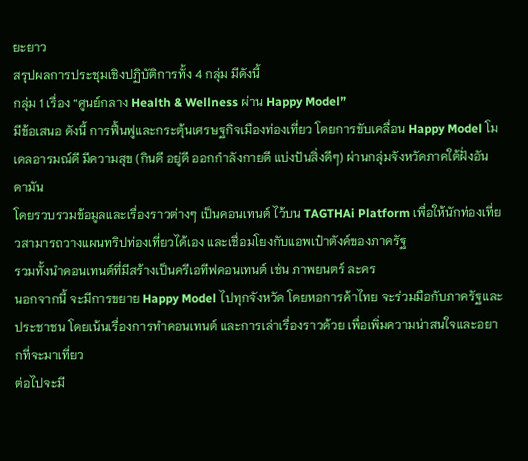ยะยาว
สรุปผลการประชุมเชิงปฏิบัติการทั้ง 4 กลุ่ม มีดังนี้
กลุ่ม 1 เรื่อง “ศูนย์กลาง Health & Wellness ผ่าน Happy Model”
มีข้อเสนอ ดังนี้ การฟื้นฟูและกระตุ้นเศรษฐกิจเมืองท่องเที่ยว โดยการขับเคลื่อน Happy Model โมเดลอารมณ์ดี มีความสุข (กินดี อยู่ดี ออกกำลังกายดี แบ่งปันสิ่งดีๆ) ผ่านกลุ่มจังหวัดภาคใต้ฝั่งอันดามัน
โดยรวบรวมข้อมูลและเรื่องราวต่างๆ เป็นคอนเทนต์ ไว้บน TAGTHAi Platform เพื่อให้นักท่องเที่ยวสามารถวางแผนทริปท่องเที่ยวได้เอง และเชื่อมโยงกับแอพเป๋าตังค์ของภาครัฐ
รวมทั้งนำคอนเทนต์ที่มีสร้างเป็นครีเอทีฟคอนเทนต์ เช่น ภาพยนตร์ ละคร
นอกจากนี้ จะมีการขยาย Happy Model ไปทุกจังหวัด โดยหอการค้าไทย จะร่วมมือกับภาครัฐและประชาชน โดยเน้นเรื่องการทำคอนเทนต์ และการเล่าเรื่องราวด้วย เพื่อเพิ่มความน่าสนใจและอยากที่จะมาเที่ยว
ต่อไปจะมี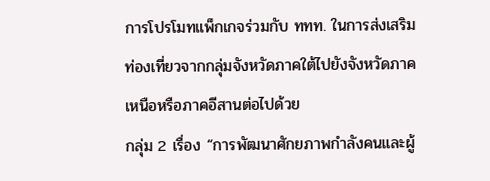การโปรโมทแพ็กเกจร่วมกับ ททท. ในการส่งเสริมท่องเที่ยวจากกลุ่มจังหวัดภาคใต้ไปยังจังหวัดภาคเหนือหรือภาคอีสานต่อไปด้วย
กลุ่ม 2 เรื่อง “การพัฒนาศักยภาพกำลังคนและผู้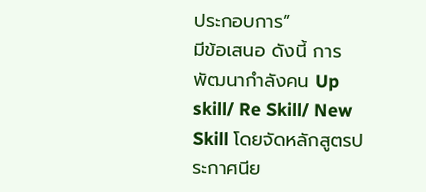ประกอบการ”
มีข้อเสนอ ดังนี้ การพัฒนากำลังคน Up skill/ Re Skill/ New Skill โดยจัดหลักสูตรประกาศนีย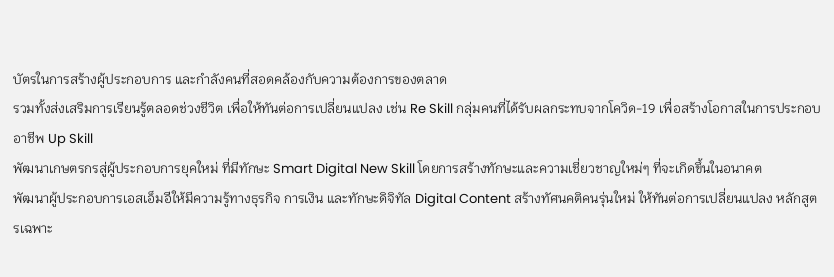บัตรในการสร้างผู้ประกอบการ และกำลังคนที่สอดคล้องกับความต้องการของตลาด
รวมทั้งส่งเสริมการเรียนรู้ตลอดช่วงชีวิต เพื่อให้ทันต่อการเปลี่ยนแปลง เช่น Re Skill กลุ่มคนที่ได้รับผลกระทบจากโควิด-19 เพื่อสร้างโอกาสในการประกอบอาชีพ Up Skill
พัฒนาเกษตรกรสู่ผู้ประกอบการยุคใหม่ ที่มีทักษะ Smart Digital New Skill โดยการสร้างทักษะและความเชี่ยวชาญใหม่ๆ ที่จะเกิดขึ้นในอนาคต
พัฒนาผู้ประกอบการเอสเอ็มอีให้มีความรู้ทางธุรกิจ การเงิน และทักษะดิจิทัล Digital Content สร้างทัศนคติคนรุ่นใหม่ ให้ทันต่อการเปลี่ยนแปลง หลักสูตรเฉพาะ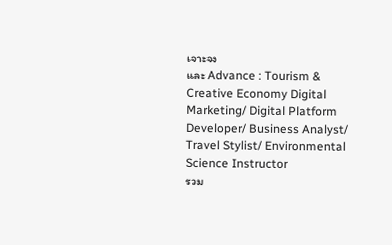เจาะจง
และ Advance : Tourism & Creative Economy Digital Marketing/ Digital Platform Developer/ Business Analyst/ Travel Stylist/ Environmental Science Instructor
รวม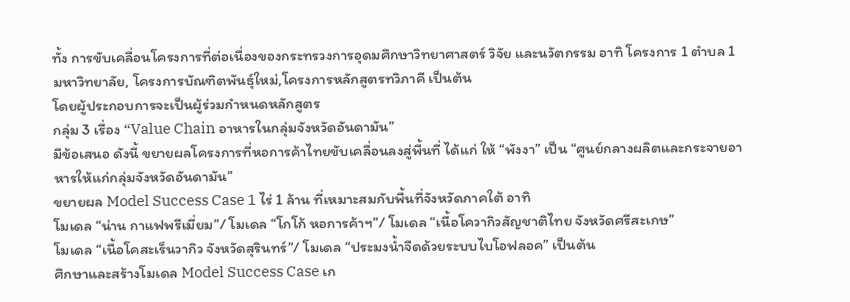ทั้ง การขับเคลื่อนโครงการที่ต่อเนื่องของกระทรวงการอุดมศึกษาวิทยาศาสตร์ วิจัย และนวัตกรรม อาทิ โครงการ 1 ตำบล 1 มหาวิทยาลัย, โครงการบัณฑิตพันธุ์ใหม่,โครงการหลักสูตรทวิภาคี เป็นต้น
โดยผู้ประกอบการจะเป็นผู้ร่วมกำหนดหลักสูตร
กลุ่ม 3 เรื่อง “Value Chain อาหารในกลุ่มจังหวัดอันดามัน”
มีข้อเสนอ ดังนี้ ขยายผลโครงการที่หอการค้าไทยขับเคลื่อนลงสู่พื้นที่ ได้แก่ ให้ “พังงา” เป็น “ศูนย์กลางผลิตและกระจายอาหารให้แก่กลุ่มจังหวัดอันดามัน”
ขยายผล Model Success Case 1 ไร่ 1 ล้าน ที่เหมาะสมกับพื้นที่จังหวัดภาคใต้ อาทิ
โมเดล “น่าน กาแฟพรีเมี่ยม”/ โมเดล “โกโก้ หอการค้าฯ”/ โมเดล “เนื้อโควากิวสัญชาติไทย จังหวัดศรีสะเกษ”
โมเดล “เนื้อโคสะเร็นวากิว จังหวัดสุรินทร์”/ โมเดล “ประมงน้ำจืดด้วยระบบไบโอฟลอค” เป็นต้น
ศึกษาและสร้างโมเดล Model Success Case เก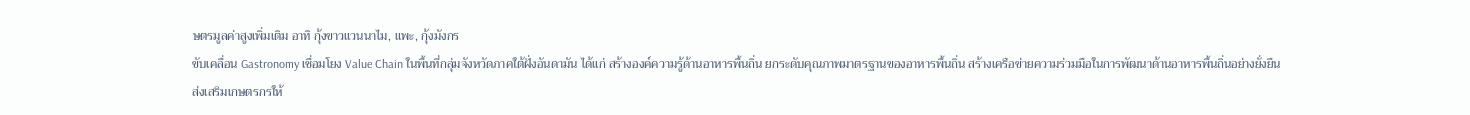ษตรมูลค่าสูงเพิ่มเติม อาทิ กุ้งขาวแวนนาไม, แพะ, กุ้งมังกร
ขับเคลื่อน Gastronomy เชื่อมโยง Value Chain ในพื้นที่กลุ่มจังหวัดภาคใต้ฝั่งอันดามัน ได้แก่ สร้างองค์ความรู้ด้านอาหารพื้นถิ่น ยกระดับคุณภาพมาตรฐานของอาหารพื้นถิ่น สร้างเครือข่ายความร่วมมือในการพัฒนาด้านอาหารพื้นถิ่นอย่างยั่งยืน
ส่งเสริมเกษตรกรให้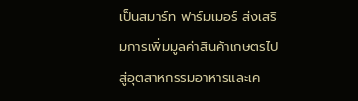เป็นสมาร์ท ฟาร์มเมอร์ ส่งเสริมการเพิ่มมูลค่าสินค้าเกษตรไปสู่อุตสาหกรรมอาหารและเค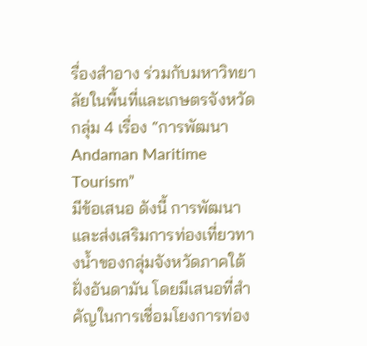รื่องสำอาง ร่วมกับมหาวิทยาลัยในพื้นที่และเกษตรจังหวัด
กลุ่ม 4 เรื่อง “การพัฒนา Andaman Maritime Tourism”
มีข้อเสนอ ดังนี้ การพัฒนาและส่งเสริมการท่องเที่ยวทางน้ำของกลุ่มจังหวัดภาคใต้ฝั่งอันดามัน โดยมีเสนอที่สำคัญในการเชื่อมโยงการท่อง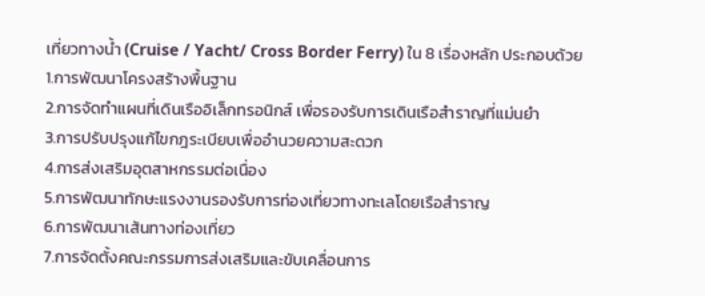เที่ยวทางน้ำ (Cruise / Yacht/ Cross Border Ferry) ใน 8 เรื่องหลัก ประกอบด้วย
1.การพัฒนาโครงสร้างพื้นฐาน
2.การจัดทำแผนที่เดินเรืออิเล็กทรอนิกส์ เพื่อรองรับการเดินเรือสำราญที่แม่นยำ
3.การปรับปรุงแก้ไขกฎระเบียบเพื่ออำนวยความสะดวก
4.การส่งเสริมอุตสาหกรรมต่อเนื่อง
5.การพัฒนาทักษะแรงงานรองรับการท่องเที่ยวทางทะเลโดยเรือสำราญ
6.การพัฒนาเส้นทางท่องเที่ยว
7.การจัดตั้งคณะกรรมการส่งเสริมและขับเคลื่อนการ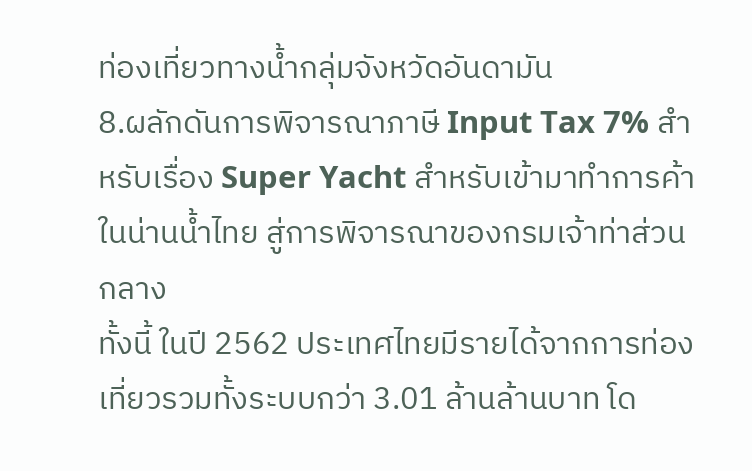ท่องเที่ยวทางน้ำกลุ่มจังหวัดอันดามัน
8.ผลักดันการพิจารณาภาษี Input Tax 7% สำหรับเรื่อง Super Yacht สำหรับเข้ามาทำการค้าในน่านน้ำไทย สู่การพิจารณาของกรมเจ้าท่าส่วนกลาง
ทั้งนี้ ในปี 2562 ประเทศไทยมีรายได้จากการท่องเที่ยวรวมทั้งระบบกว่า 3.01 ล้านล้านบาท โด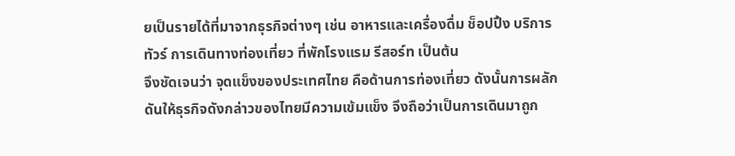ยเป็นรายได้ที่มาจากธุรกิจต่างๆ เช่น อาหารและเครื่องดื่ม ช็อปปิ้ง บริการทัวร์ การเดินทางท่องเที่ยว ที่พักโรงแรม รีสอร์ท เป็นต้น
จึงชัดเจนว่า จุดแข็งของประเทศไทย คือด้านการท่องเที่ยว ดังนั้นการผลักดันให้ธุรกิจดังกล่าวของไทยมีความเข้มแข็ง จึงถือว่าเป็นการเดินมาถูก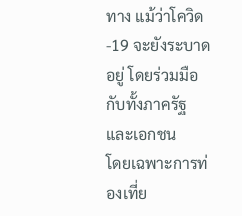ทาง แม้ว่าโควิด-19 จะยังระบาดอยู่ โดยร่วมมือกับทั้งภาครัฐและเอกชน
โดยเฉพาะการท่องเที่ย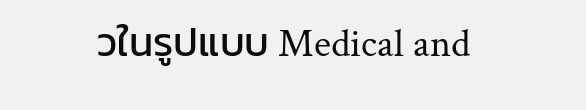วในรูปแบบ Medical and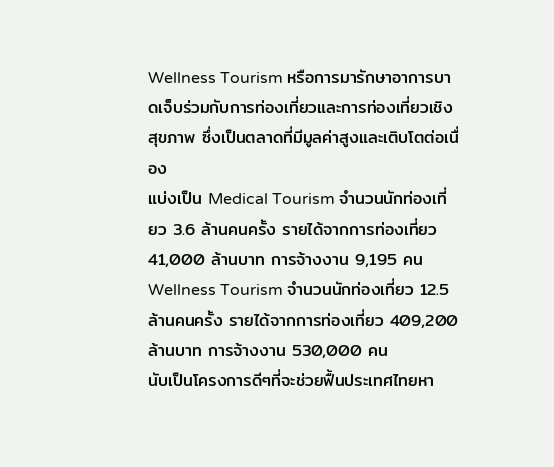Wellness Tourism หรือการมารักษาอาการบาดเจ็บร่วมกับการท่องเที่ยวและการท่องเที่ยวเชิงสุขภาพ ซึ่งเป็นตลาดที่มีมูลค่าสูงและเติบโตต่อเนื่อง
แบ่งเป็น Medical Tourism จำนวนนักท่องเที่ยว 3.6 ล้านคนครั้ง รายได้จากการท่องเที่ยว 41,000 ล้านบาท การจ้างงาน 9,195 คน
Wellness Tourism จำนวนนักท่องเที่ยว 12.5 ล้านคนครั้ง รายได้จากการท่องเที่ยว 409,200 ล้านบาท การจ้างงาน 530,000 คน
นับเป็นโครงการดีๆที่จะช่วยฟื้นประเทศไทยหา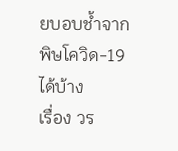ยบอบช้ำจากพิษโควิด-19 ได้บ้าง
เรื่อง วร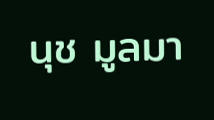นุช มูลมา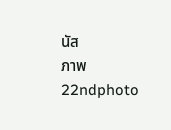นัส
ภาพ 22ndphoto